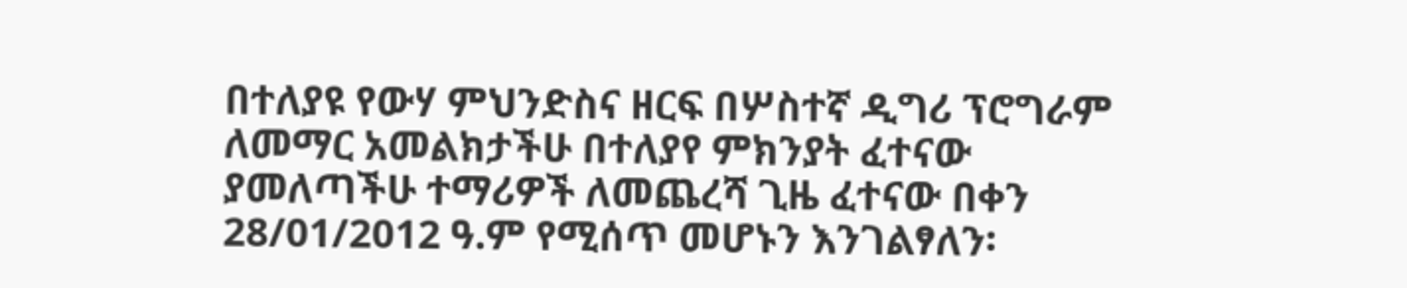በተለያዩ የውሃ ምህንድስና ዘርፍ በሦስተኛ ዲግሪ ፕሮግራም ለመማር አመልክታችሁ በተለያየ ምክንያት ፈተናው ያመለጣችሁ ተማሪዎች ለመጨረሻ ጊዜ ፈተናው በቀን 28/01/2012 ዓ.ም የሚሰጥ መሆኑን እንገልፃለን፡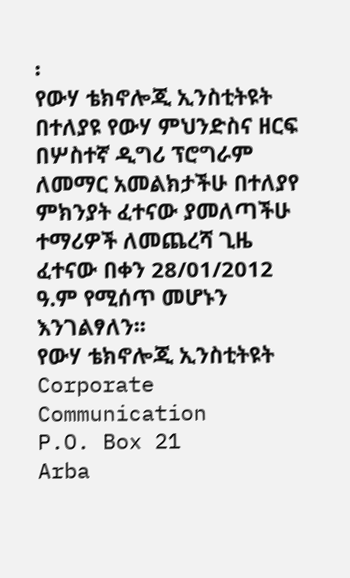፡
የውሃ ቴክኖሎጂ ኢንስቲትዩት
በተለያዩ የውሃ ምህንድስና ዘርፍ በሦስተኛ ዲግሪ ፕሮግራም ለመማር አመልክታችሁ በተለያየ ምክንያት ፈተናው ያመለጣችሁ ተማሪዎች ለመጨረሻ ጊዜ ፈተናው በቀን 28/01/2012 ዓ.ም የሚሰጥ መሆኑን እንገልፃለን፡፡
የውሃ ቴክኖሎጂ ኢንስቲትዩት
Corporate Communication
P.O. Box 21
Arba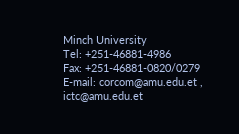Minch University
Tel: +251-46881-4986
Fax: +251-46881-0820/0279
E-mail: corcom@amu.edu.et , ictc@amu.edu.et